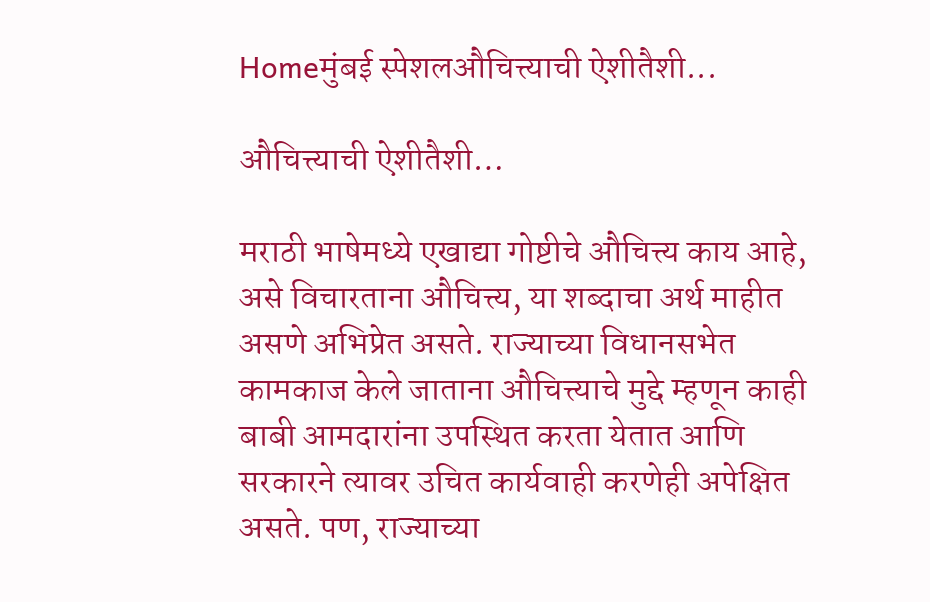Homeमुंबई स्पेशलऔचित्त्याची ऐशीतैशी...

औचित्त्याची ऐशीतैशी…

मराठी भाषेमध्ये एखाद्या गोष्टीचे औचित्त्य काय आहे, असे विचारताना औचित्त्य, या शब्दाचा अर्थ माहीत असणे अभिप्रेत असते. राज्याच्या विधानसभेत कामकाज केले जाताना औचित्त्याचे मुद्दे म्हणून काही बाबी आमदारांना उपस्थित करता येतात आणि सरकारने त्यावर उचित कार्यवाही करणेही अपेक्षित असते. पण, राज्याच्या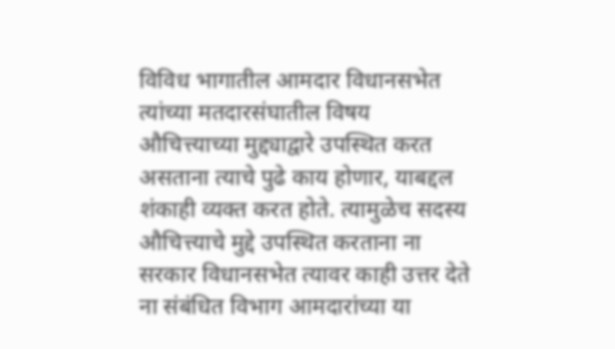विविध भागातील आमदार विधानसभेत त्यांच्या मतदारसंघातील विषय औचित्त्याच्या मुद्द्याद्वारे उपस्थित करत असताना त्याचे पुढे काय होणार, याबद्दल शंकाही व्यक्त करत होते. त्यामुळेच सदस्य औचित्त्याचे मुद्दे उपस्थित करताना ना सरकार विधानसभेत त्यावर काही उत्तर देते ना संबंधित विभाग आमदारांच्या या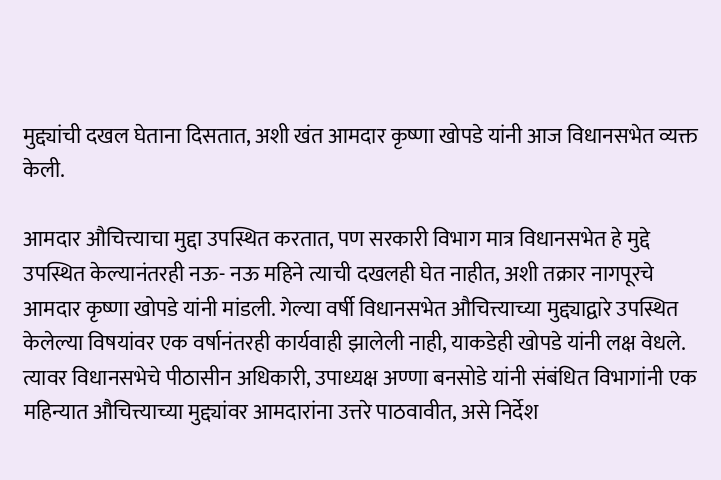मुद्द्यांची दखल घेताना दिसतात, अशी खंत आमदार कृष्णा खोपडे यांनी आज विधानसभेत व्यक्त केली.

आमदार औचित्त्याचा मुद्दा उपस्थित करतात, पण सरकारी विभाग मात्र विधानसभेत हे मुद्दे उपस्थित केल्यानंतरही नऊ- नऊ महिने त्याची दखलही घेत नाहीत, अशी तक्रार नागपूरचे आमदार कृष्णा खोपडे यांनी मांडली. गेल्या वर्षी विधानसभेत औचित्त्याच्या मुद्द्याद्वारे उपस्थित केलेल्या विषयांवर एक वर्षानंतरही कार्यवाही झालेली नाही, याकडेही खोपडे यांनी लक्ष वेधले. त्यावर विधानसभेचे पीठासीन अधिकारी, उपाध्यक्ष अण्णा बनसोडे यांनी संबंधित विभागांनी एक महिन्यात औचित्त्याच्या मुद्द्यांवर आमदारांना उत्तरे पाठवावीत, असे निर्देश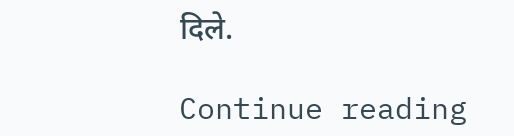दिले.

Continue reading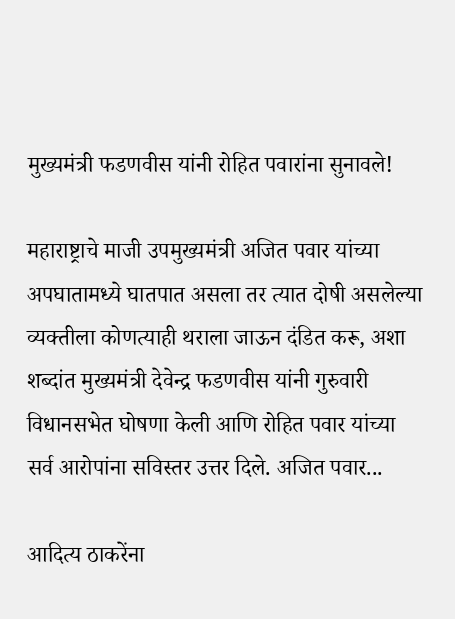मुख्यमंत्री फडणवीस यांनी रोहित पवारांना सुनावले!

महाराष्ट्राचे माजी उपमुख्यमंत्री अजित पवार यांच्या अपघातामध्ये घातपात असला तर त्यात दोषी असलेल्या व्यक्तीला कोणत्याही थराला जाऊन दंडित करू, अशा शब्दांत मुख्यमंत्री देवेन्द्र फडणवीस यांनी गुरुवारी विधानसभेत घोषणा केली आणि रोहित पवार यांच्या सर्व आरोपांना सविस्तर उत्तर दिले. अजित पवार...

आदित्य ठाकरेंना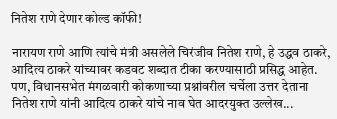नितेश राणे देणार कोल्ड कॉफी!

नारायण राणे आणि त्यांचे मंत्री असलेले चिरंजीव नितेश राणे, हे उद्धव ठाकरे, आदित्य ठाकरे यांच्यावर कडवट शब्दात टीका करण्यासाठी प्रसिद्ध आहेत. पण, विधानसभेत मंगळवारी कोकणाच्या प्रश्नांवरील चर्चेला उत्तर देताना नितेश राणे यांनी आदित्य ठाकरे यांचे नाव घेत आदरयुक्त उल्लेख...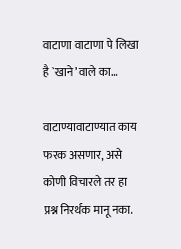वाटाणा वाटाणा पे लिखा है `खाने’वाले का…

वाटाण्यावाटाण्यात काय फरक असणार, असे कोणी विचारले तर हा प्रश्न निरर्थक मानू नका.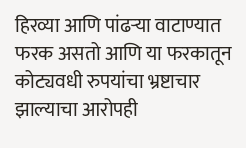हिरव्या आणि पांढऱ्या वाटाण्यात फरक असतो आणि या फरकातून कोट्यवधी रुपयांचा भ्रष्टाचार झाल्याचा आरोपही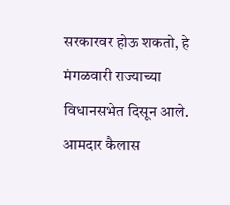सरकारवर होऊ शकतो, हे मंगळवारी राज्याच्या विधानसभेत दिसून आले. आमदार कैलास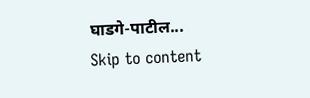घाडगे-पाटील...
Skip to content